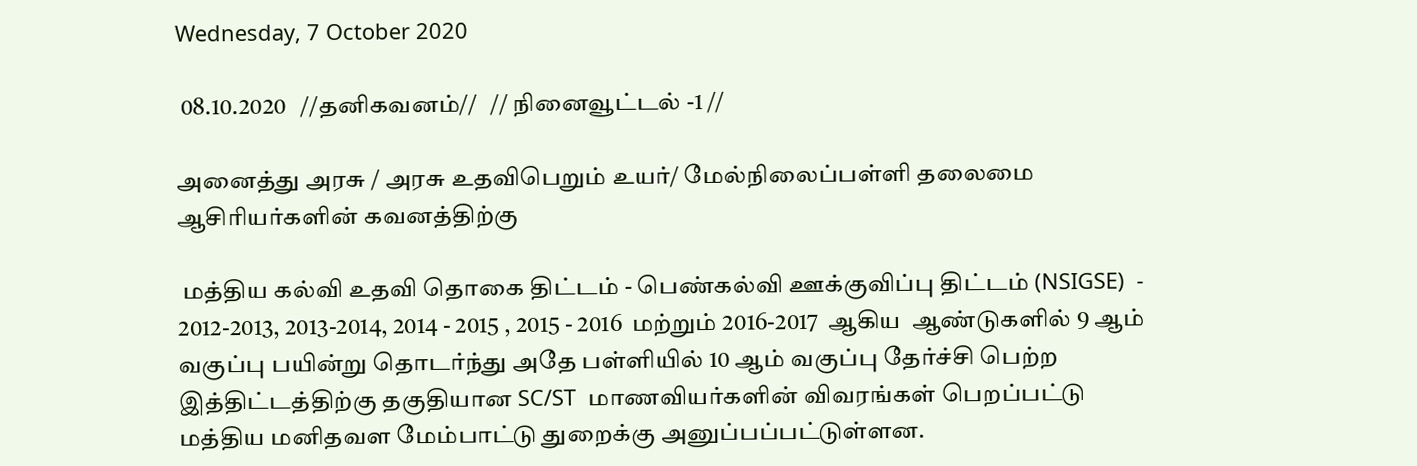Wednesday, 7 October 2020

 08.10.2020   //தனிகவனம்//   // நினைவூட்டல் -1 //

அனைத்து அரசு / அரசு உதவிபெறும் உயர்/ மேல்நிலைப்பள்ளி தலைமை ஆசிரியர்களின் கவனத்திற்கு

 மத்திய கல்வி உதவி தொகை திட்டம் - பெண்கல்வி ஊக்குவிப்பு திட்டம் (NSIGSE)  - 2012-2013, 2013-2014, 2014 - 2015 , 2015 - 2016  மற்றும் 2016-2017  ஆகிய  ஆண்டுகளில் 9 ஆம் வகுப்பு பயின்று தொடர்ந்து அதே பள்ளியில் 10 ஆம் வகுப்பு தேர்ச்சி பெற்ற இத்திட்டத்திற்கு தகுதியான SC/ST  மாணவியர்களின் விவரங்கள் பெறப்பட்டு மத்திய மனிதவள மேம்பாட்டு துறைக்கு அனுப்பப்பட்டுள்ளன.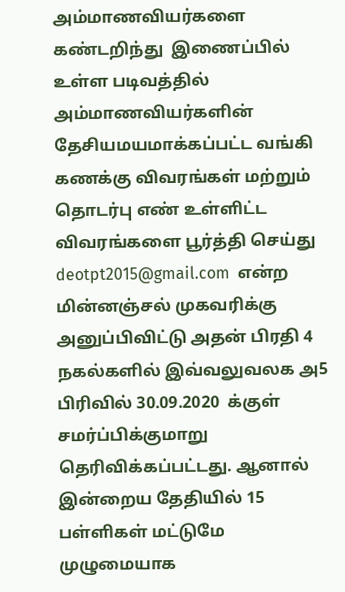அம்மாணவியர்களை கண்டறிந்து  இணைப்பில் உள்ள படிவத்தில்  அம்மாணவியர்களின் தேசியமயமாக்கப்பட்ட வங்கி கணக்கு விவரங்கள் மற்றும் தொடர்பு எண் உள்ளிட்ட விவரங்களை பூர்த்தி செய்து deotpt2015@gmail.com  என்ற மின்னஞ்சல் முகவரிக்கு அனுப்பிவிட்டு அதன் பிரதி 4 நகல்களில் இவ்வலுவலக அ5 பிரிவில் 30.09.2020  க்குள் சமர்ப்பிக்குமாறு  தெரிவிக்கப்பட்டது. ஆனால் இன்றைய தேதியில் 15 பள்ளிகள் மட்டுமே முழுமையாக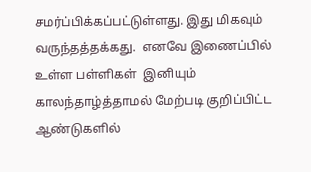சமர்ப்பிக்கப்பட்டுள்ளது. இது மிகவும் வருந்தத்தக்கது.  எனவே இணைப்பில் உள்ள பள்ளிகள்  இனியும் காலந்தாழ்த்தாமல் மேற்படி குறிப்பிட்ட ஆண்டுகளில்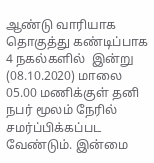ஆண்டு வாரியாக தொகுத்து கண்டிப்பாக 4 நகல்களில்  இன்று  (08.10.2020) மாலை 05.00 மணிக்குள் தனி நபர் மூலம் நேரில் சமர்ப்பிக்கப்பட வேண்டும். இன்மை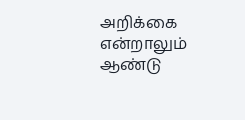அறிக்கை என்றாலும் ஆண்டு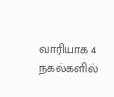வாரியாக 4 நகல்களில்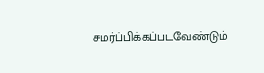சமர்ப்பிக்கப்படவேண்டும்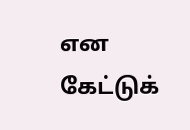என கேட்டுக்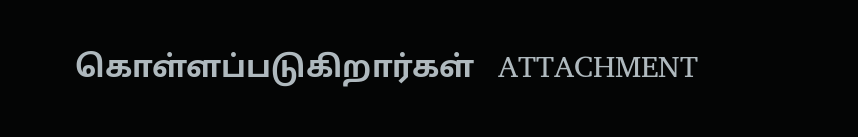கொள்ளப்படுகிறார்கள்   ATTACHMENT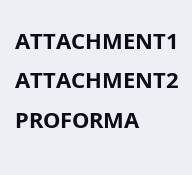ATTACHMENT1   ATTACHMENT2     PROFORMA